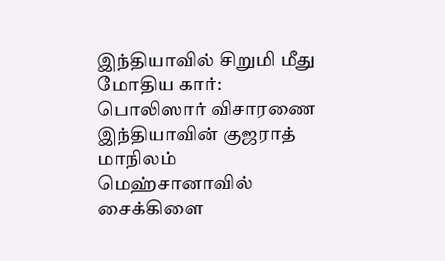இந்தியாவில் சிறுமி மீது மோதிய கார்: பொலிஸார் விசாரணை
இந்தியாவின் குஜராத் மாநிலம் மெஹ்சானாவில் சைக்கிளை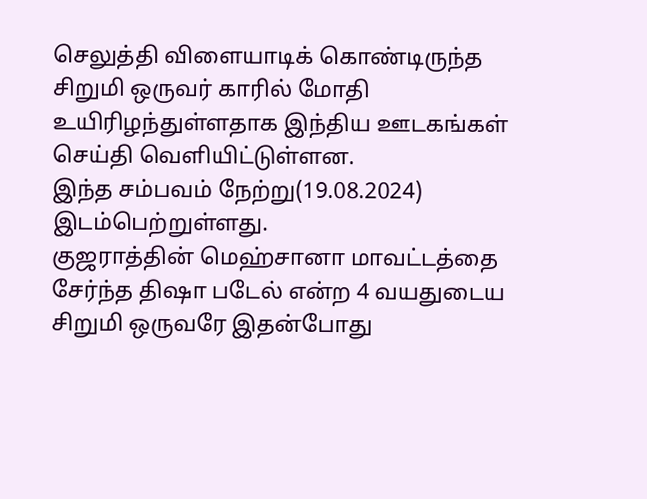செலுத்தி விளையாடிக் கொண்டிருந்த சிறுமி ஒருவர் காரில் மோதி உயிரிழந்துள்ளதாக இந்திய ஊடகங்கள் செய்தி வெளியிட்டுள்ளன.
இந்த சம்பவம் நேற்று(19.08.2024) இடம்பெற்றுள்ளது.
குஜராத்தின் மெஹ்சானா மாவட்டத்தை சேர்ந்த திஷா படேல் என்ற 4 வயதுடைய சிறுமி ஒருவரே இதன்போது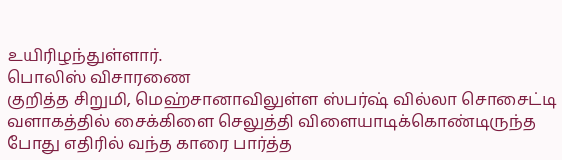உயிரிழந்துள்ளார்.
பொலிஸ் விசாரணை
குறித்த சிறுமி, மெஹ்சானாவிலுள்ள ஸ்பர்ஷ் வில்லா சொசைட்டி வளாகத்தில் சைக்கிளை செலுத்தி விளையாடிக்கொண்டிருந்த போது எதிரில் வந்த காரை பார்த்த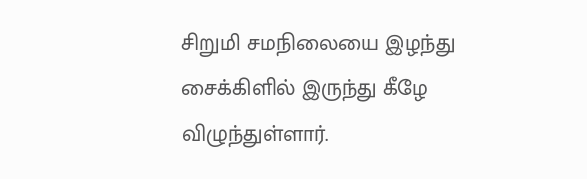சிறுமி சமநிலையை இழந்து சைக்கிளில் இருந்து கீழே விழுந்துள்ளார்.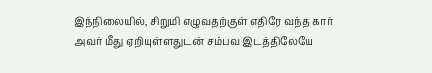இந்நிலையில், சிறுமி எழுவதற்குள் எதிரே வந்த கார் அவர் மீது ஏறியுள்ளதுடன் சம்பவ இடத்திலேயே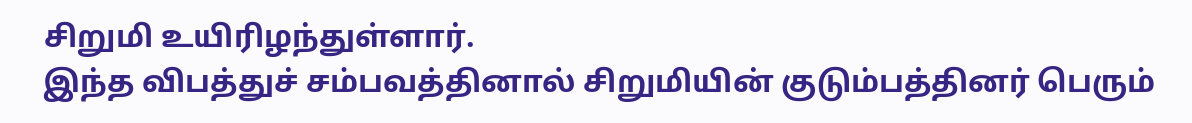சிறுமி உயிரிழந்துள்ளார்.
இந்த விபத்துச் சம்பவத்தினால் சிறுமியின் குடும்பத்தினர் பெரும்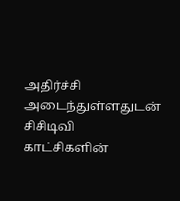அதிர்ச்சி அடைந்துள்ளதுடன் சிசிடிவி காட்சிகளின்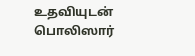உதவியுடன் பொலிஸார்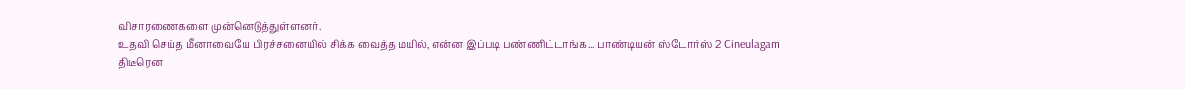விசாரணைகளை முன்னெடுத்துள்ளனர்.
உதவி செய்த மீனாவையே பிரச்சனையில் சிக்க வைத்த மயில், என்ன இப்படி பண்ணிட்டாங்க... பாண்டியன் ஸ்டோர்ஸ் 2 Cineulagam
திடீரென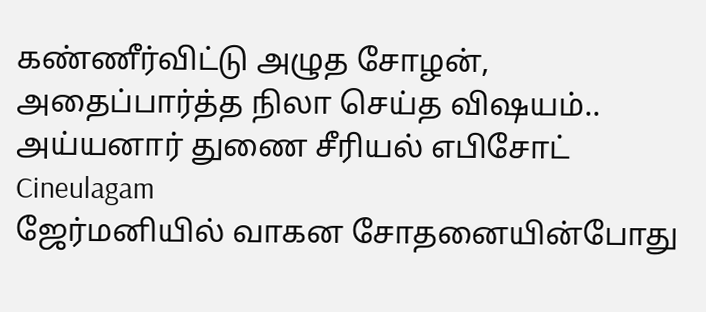கண்ணீர்விட்டு அழுத சோழன், அதைப்பார்த்த நிலா செய்த விஷயம்.. அய்யனார் துணை சீரியல் எபிசோட் Cineulagam
ஜேர்மனியில் வாகன சோதனையின்போது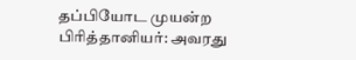தப்பியோட முயன்ற பிரித்தானியர்: அவரது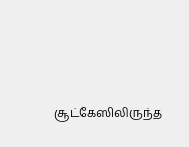சூட்கேஸிலிருந்த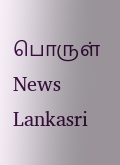பொருள் News Lankasri